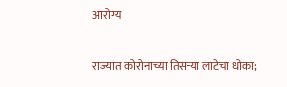आरोग्य

राज्यात कोरोनाच्या तिसऱ्या लाटेचा धोका;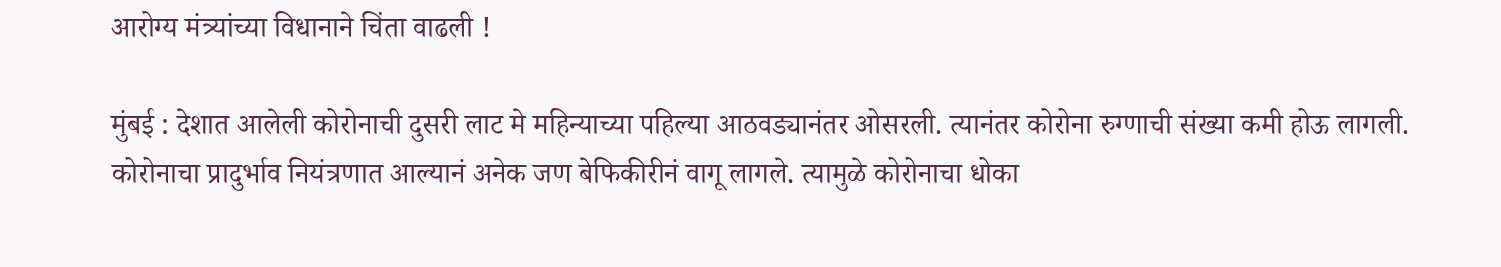आरोग्य मंत्र्यांच्या विधानाने चिंता वाढली !

मुंबई : देशात आलेली कोरोनाची दुसरी लाट मे महिन्याच्या पहिल्या आठवड्यानंतर ओसरली. त्यानंतर कोरोना रुग्णाची संख्या कमी होऊ लागली. कोरोनाचा प्रादुर्भाव नियंत्रणात आल्यानं अनेक जण बेफिकीरीनं वागू लागले. त्यामुळे कोरोनाचा धोका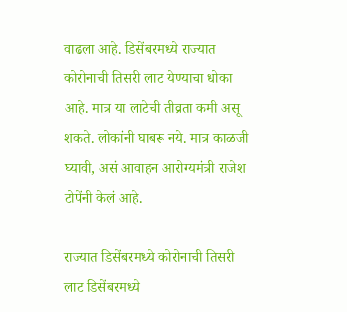वाढला आहे. डिसेंबरमध्ये राज्यात कोरोनाची तिसरी लाट येण्याचा धोका आहे. मात्र या लाटेची तीव्रता कमी असू शकते. लोकांनी घाबरू नये. मात्र काळजी घ्यावी, असं आवाहन आरोग्यमंत्री राजेश टोपेंनी केलं आहे.

राज्यात डिसेंबरमध्ये कोरोनाची तिसरी लाट डिसेंबरमध्ये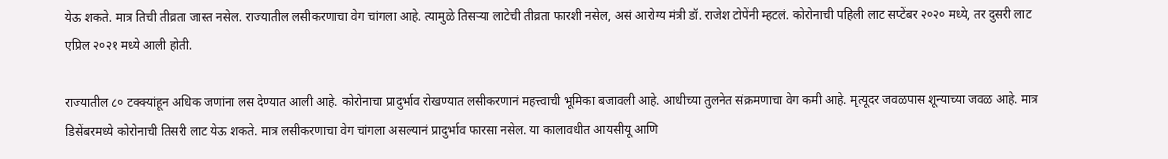येऊ शकते. मात्र तिची तीव्रता जास्त नसेल. राज्यातील लसीकरणाचा वेग चांगला आहे. त्यामुळे तिसऱ्या लाटेची तीव्रता फारशी नसेल, असं आरोग्य मंत्री डॉ. राजेश टोपेंनी म्हटलं. कोरोनाची पहिली लाट सप्टेंबर २०२० मध्ये, तर दुसरी लाट एप्रिल २०२१ मध्ये आली होती.

राज्यातील ८० टक्क्यांहून अधिक जणांना लस देण्यात आली आहे. कोरोनाचा प्रादुर्भाव रोखण्यात लसीकरणानं महत्त्वाची भूमिका बजावली आहे. आधीच्या तुलनेत संक्रमणाचा वेग कमी आहे. मृत्यूदर जवळपास शून्याच्या जवळ आहे. मात्र डिसेंबरमध्ये कोरोनाची तिसरी लाट येऊ शकते. मात्र लसीकरणाचा वेग चांगला असल्यानं प्रादुर्भाव फारसा नसेल. या कालावधीत आयसीयू आणि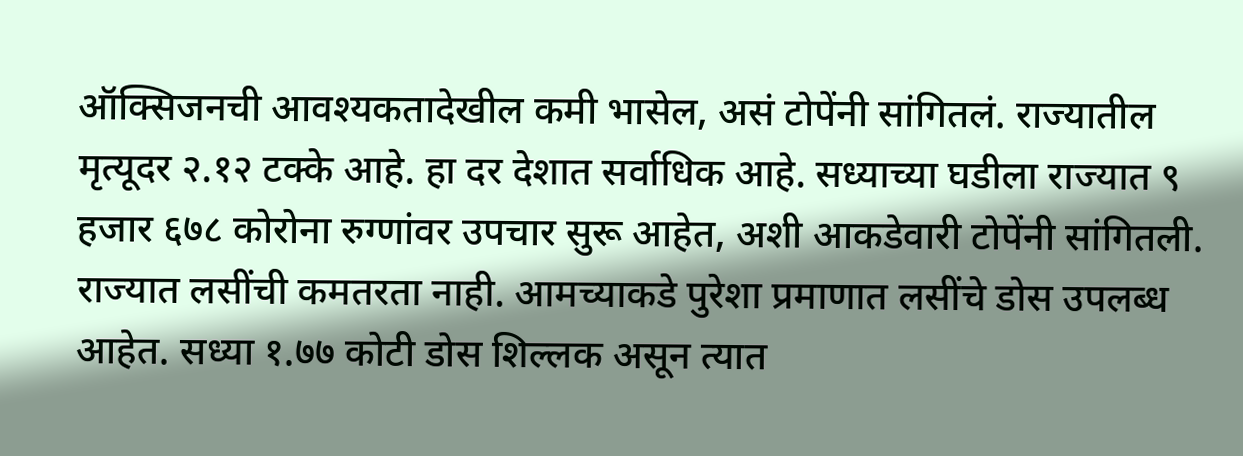ऑक्सिजनची आवश्यकतादेखील कमी भासेल, असं टोपेंनी सांगितलं. राज्यातील मृत्यूदर २.१२ टक्के आहे. हा दर देशात सर्वाधिक आहे. सध्याच्या घडीला राज्यात ९ हजार ६७८ कोरोना रुग्णांवर उपचार सुरू आहेत, अशी आकडेवारी टोपेंनी सांगितली. राज्यात लसींची कमतरता नाही. आमच्याकडे पुरेशा प्रमाणात लसींचे डोस उपलब्ध आहेत. सध्या १.७७ कोटी डोस शिल्लक असून त्यात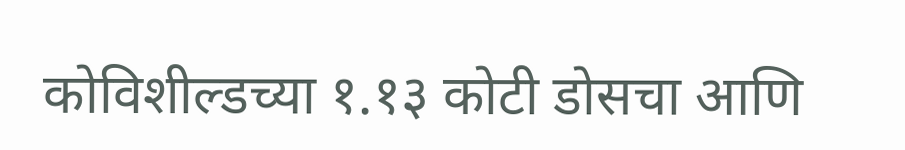कोविशील्डच्या १.१३ कोटी डोसचा आणि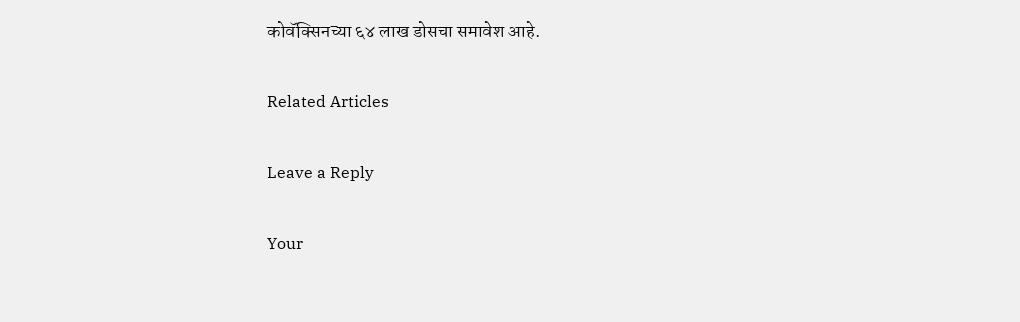कोवॅक्सिनच्या ६४ लाख डोसचा समावेश आहे.

Related Articles

Leave a Reply

Your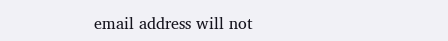email address will not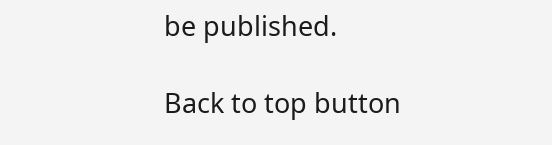be published.

Back to top button